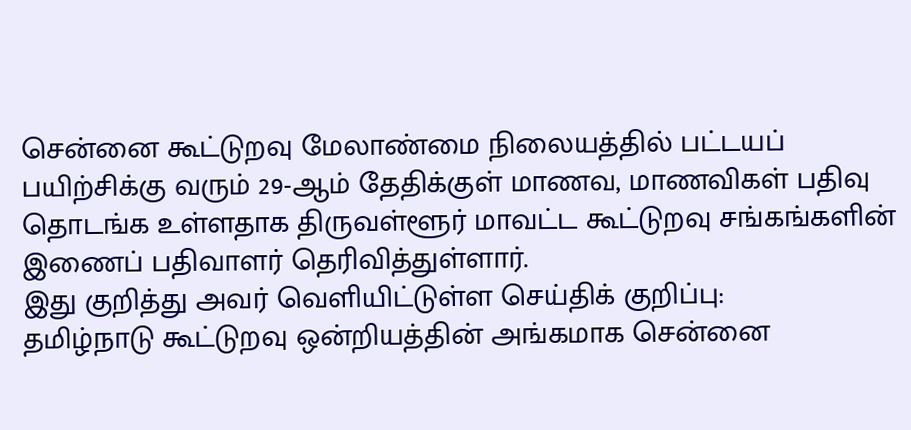சென்னை கூட்டுறவு மேலாண்மை நிலையத்தில் பட்டயப் பயிற்சிக்கு வரும் 29-ஆம் தேதிக்குள் மாணவ, மாணவிகள் பதிவு தொடங்க உள்ளதாக திருவள்ளூர் மாவட்ட கூட்டுறவு சங்கங்களின் இணைப் பதிவாளர் தெரிவித்துள்ளார்.
இது குறித்து அவர் வெளியிட்டுள்ள செய்திக் குறிப்பு:
தமிழ்நாடு கூட்டுறவு ஒன்றியத்தின் அங்கமாக சென்னை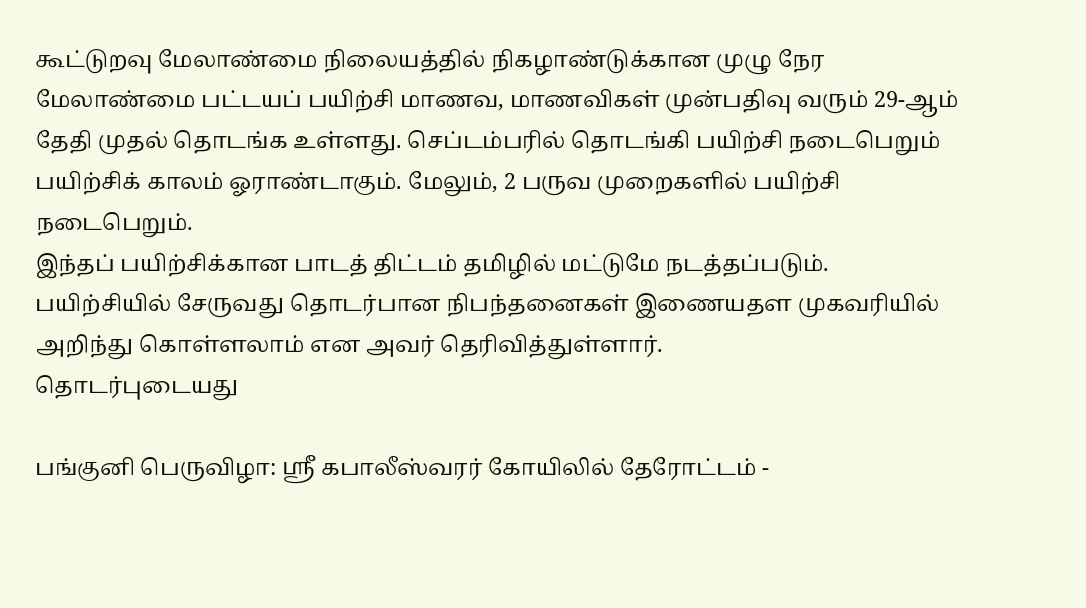கூட்டுறவு மேலாண்மை நிலையத்தில் நிகழாண்டுக்கான முழு நேர மேலாண்மை பட்டயப் பயிற்சி மாணவ, மாணவிகள் முன்பதிவு வரும் 29-ஆம் தேதி முதல் தொடங்க உள்ளது. செப்டம்பரில் தொடங்கி பயிற்சி நடைபெறும் பயிற்சிக் காலம் ஓராண்டாகும். மேலும், 2 பருவ முறைகளில் பயிற்சி நடைபெறும்.
இந்தப் பயிற்சிக்கான பாடத் திட்டம் தமிழில் மட்டுமே நடத்தப்படும்.
பயிற்சியில் சேருவது தொடர்பான நிபந்தனைகள் இணையதள முகவரியில் அறிந்து கொள்ளலாம் என அவர் தெரிவித்துள்ளார்.
தொடர்புடையது

பங்குனி பெருவிழா: ஸ்ரீ கபாலீஸ்வரர் கோயிலில் தேரோட்டம் -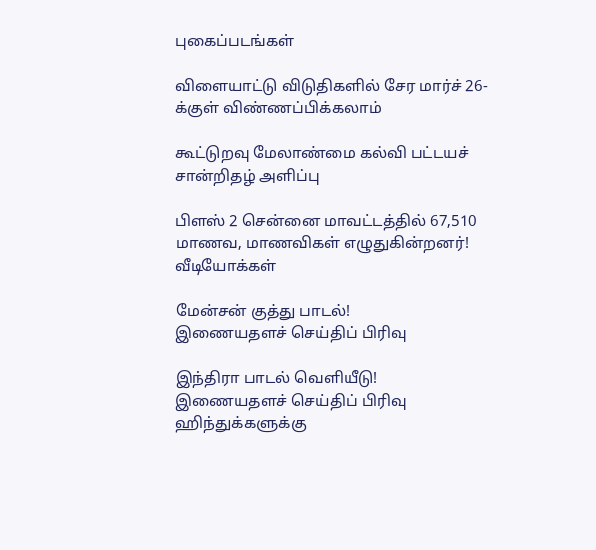புகைப்படங்கள்

விளையாட்டு விடுதிகளில் சேர மார்ச் 26-க்குள் விண்ணப்பிக்கலாம்

கூட்டுறவு மேலாண்மை கல்வி பட்டயச் சான்றிதழ் அளிப்பு

பிளஸ் 2 சென்னை மாவட்டத்தில் 67,510 மாணவ, மாணவிகள் எழுதுகின்றனர்!
வீடியோக்கள்

மேன்சன் குத்து பாடல்!
இணையதளச் செய்திப் பிரிவு

இந்திரா பாடல் வெளியீடு!
இணையதளச் செய்திப் பிரிவு
ஹிந்துக்களுக்கு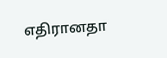எதிரானதா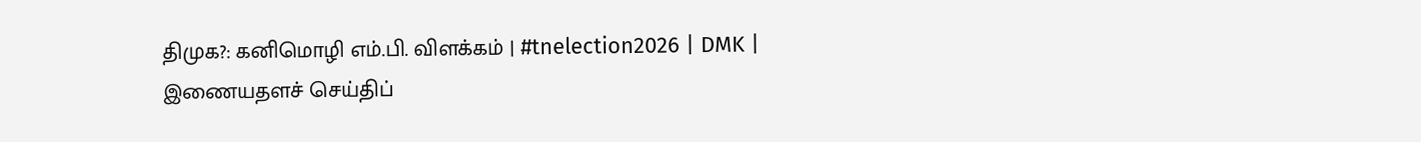திமுக?: கனிமொழி எம்.பி. விளக்கம் | #tnelection2026 | DMK |
இணையதளச் செய்திப்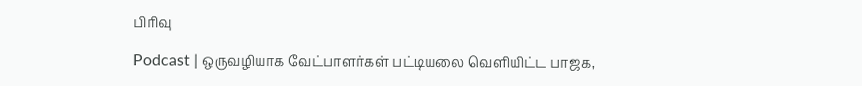பிரிவு

Podcast | ஒருவழியாக வேட்பாளர்கள் பட்டியலை வெளியிட்ட பாஜக,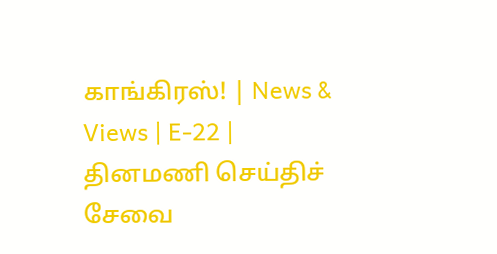காங்கிரஸ்! | News & Views | E-22 |
தினமணி செய்திச் சேவை